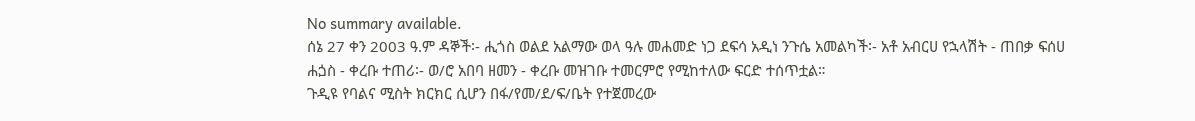No summary available.
ሰኔ 27 ቀን 2003 ዓ.ም ዳኞች፡- ሒጎስ ወልደ አልማው ወላ ዓሉ መሐመድ ነጋ ደፍሳ አዲነ ንጉሴ አመልካች፡- አቶ አብርሀ የኋላሽት - ጠበቃ ፍሰሀ ሐጏስ - ቀረቡ ተጠሪ፡- ወ/ሮ አበባ ዘመን - ቀረቡ መዝገቡ ተመርምሮ የሚከተለው ፍርድ ተሰጥቷል።
ጉዲዩ የባልና ሚስት ክርክር ሲሆን በፋ/የመ/ደ/ፍ/ቤት የተጀመረው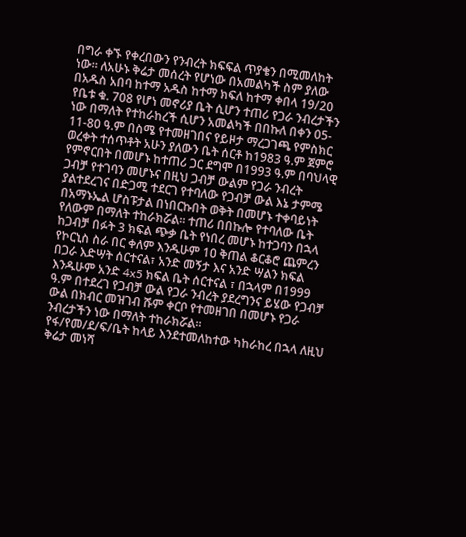በግራ ቀኙ የቀረበውን የንብረት ክፍፍል ጥያቄን በሚመለከት ነው። ለአሁኑ ቅሬታ መሰረት የሆነው በአመልካች ስም ያለው በአዱስ አበባ ከተማ አዱስ ከተማ ክፍለ ከተማ ቀበላ 19/20 የቤቱ ቁ. 708 የሆነ መኖሪያ ቤት ሲሆን ተጠሪ የጋራ ንብረታችን ነው በማለት የተከራከረች ሲሆን አመልካች በበኩለ በቀን 05- 11-80 ዓ.ም በስሜ የተመዘገበና የይዞታ ማረጋገጫ የምስክር ወረቀት ተሰጥቶት አሁን ያለውን ቤት ሰርቶ ከ1983 ዓ.ም ጀምሮ የምኖርበት በመሆኑ ከተጠሪ ጋር ደግሞ በ1993 ዓ.ም በባህላዊ ጋብቻ የተገባን መሆኑና በዚህ ጋብቻ ውልም የጋራ ንብረት ያልተደረገና በድጋሚ ተደርገ የተባለው የጋብቻ ውል እኔ ታምሜ በአማኑኤል ሆስፑታል በነበርኩበት ወቅት በመሆኑ ተቀባይነት የለውም በማለት ተከራክሯል። ተጠሪ በበኩሎ የተባለው ቤት ከጋብቻ በፉት 3 ክፍል ጭቃ ቤት የነበረ መሆኑ ከተጋባን በኋላ የኮርኒስ ስራ በር ቀለም እንዱሁም 1ዐ ቅጠል ቆርቆሮ ጨምረን በጋራ እድሣት ሰርተናል፣ አንድ መኝታ እና አንድ ሣልን ክፍል እንዱሁም አንድ 4x5 ክፍል ቤት ሰርተናል ፣ በኋላም በ1999 ዓ.ም በተደረገ የጋብቻ ውል የጋራ ንብረት ያደረግንና ይሄው የጋብቻ ውል በክብር መዝገብ ሹም ቀርቦ የተመዘገበ በመሆኑ የጋራ ንብረታችን ነው በማለት ተከራክሯል።
የፋ/የመ/ደ/ፍ/ቤት ከላይ እንደተመለከተው ካከራከረ በኋላ ለዚህ ቅሬታ መነሻ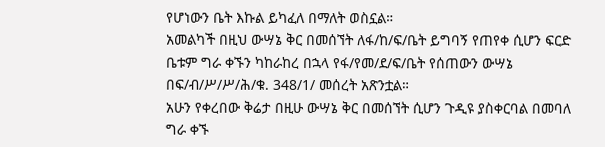የሆነውን ቤት እኩል ይካፈለ በማለት ወስኗል።
አመልካች በዚህ ውሣኔ ቅር በመሰኘት ለፋ/ከ/ፍ/ቤት ይግባኝ የጠየቀ ሲሆን ፍርድ ቤቱም ግራ ቀኙን ካከራከረ በኋላ የፋ/የመ/ደ/ፍ/ቤት የሰጠውን ውሣኔ በፍ/ብ/ሥ/ሥ/ሕ/ቁ. 348/1/ መሰረት አጽንቷል።
አሁን የቀረበው ቅሬታ በዚሁ ውሣኔ ቅር በመሰኘት ሲሆን ጉዲዩ ያስቀርባል በመባለ ግራ ቀኙ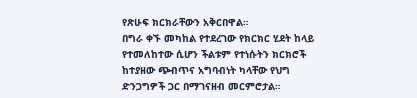የጽሁፍ ክርክራቸውን አቅርበዋል።
በግራ ቀኙ መካከል የተደረገው የክርክር ሂደት ከላይ የተመለከተው ሲሆን ችልቱም የተነሱትን ክርክሮች ከተያዘው ጭብጥና አግባብነት ካላቸው የህግ ድንጋግዎች ጋር በማገናዘብ መርምሮታል።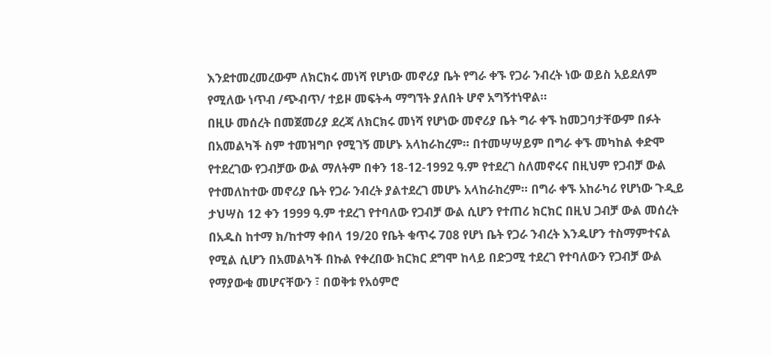እንደተመረመረውም ለክርክሩ መነሻ የሆነው መኖሪያ ቤት የግራ ቀኙ የጋራ ንብረት ነው ወይስ አይደለም የሚለው ነጥብ /ጭብጥ/ ተይዞ መፍትሓ ማግኘት ያለበት ሆኖ አግኝተነዋል።
በዚሁ መሰረት በመጀመሪያ ደረጃ ለክርክሩ መነሻ የሆነው መኖሪያ ቤት ግራ ቀኙ ከመጋባታቸውም በፉት በአመልካች ስም ተመዝግቦ የሚገኝ መሆኑ አላከራከረም። በተመሣሣይም በግራ ቀኙ መካከል ቀድሞ የተደረገው የጋብቻው ውል ማለትም በቀን 18-12-1992 ዓ.ም የተደረገ ስለመኖሩና በዚህም የጋብቻ ውል የተመለከተው መኖሪያ ቤት የጋራ ንብረት ያልተደረገ መሆኑ አላከራከረም። በግራ ቀኙ አከራካሪ የሆነው ጉዲይ ታህሣስ 12 ቀን 1999 ዓ.ም ተደረገ የተባለው የጋብቻ ውል ሲሆን የተጠሪ ክርክር በዚህ ጋብቻ ውል መሰረት በአዱስ ከተማ ክ/ከተማ ቀበላ 19/20 የቤት ቁጥሩ 7ዐ8 የሆነ ቤት የጋራ ንብረት እንዱሆን ተስማምተናል የሚል ሲሆን በአመልካች በኩል የቀረበው ክርክር ደግሞ ከላይ በድጋሚ ተደረገ የተባለውን የጋብቻ ውል የማያውቁ መሆናቸውን ፣ በወቅቱ የአዕምሮ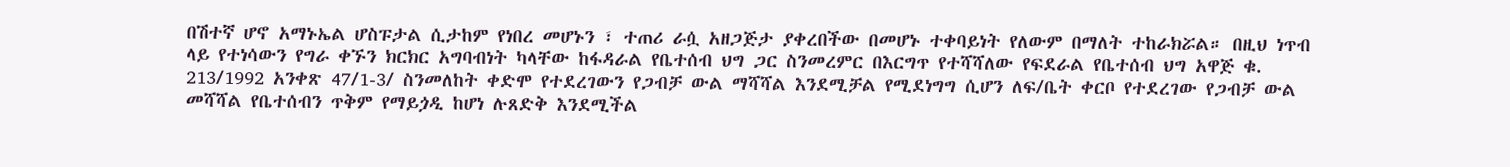በሽተኛ ሆኖ አማኑኤል ሆስፑታል ሲታከም የነበረ መሆኑን ፣ ተጠሪ ራሷ አዘጋጅታ ያቀረበችው በመሆኑ ተቀባይነት የለውም በማለት ተከራክሯል። በዚህ ነጥብ ላይ የተነሳውን የግራ ቀኙን ክርክር አግባብነት ካላቸው ከፋዳራል የቤተሰብ ህግ ጋር ስንመረምር በእርግጥ የተሻሻለው የፍደራል የቤተሰብ ህግ አዋጅ ቁ. 213/1992 አንቀጽ 47/1-3/ ስንመለከት ቀድሞ የተደረገውን የጋብቻ ውል ማሻሻል እንደሚቻል የሚደነግግ ሲሆን ለፍ/ቤት ቀርቦ የተደረገው የጋብቻ ውል መሻሻል የቤተሰብን ጥቅም የማይጏዲ ከሆነ ሉጸድቅ እንደሚችል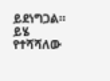ይደነግጋል። ይሄ የተሻሻለው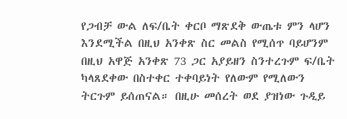የጋብቻ ውል ለፍ/ቤት ቀርቦ ማጽደቅ ውጤቱ ምን ላሆን እንደሚችል በዚህ አንቀጽ ስር መልስ የሚሰጥ ባይሆንም በዚህ አዋጅ አንቀጽ 73 ጋር አያይዘን ስንተረጉም ፍ/ቤት ካላጸደቀው በስተቀር ተቀባይነት የለውም የሚለውን ትርጉም ይሰጠናል። በዚሁ መሰረት ወደ ያዝነው ጉዲይ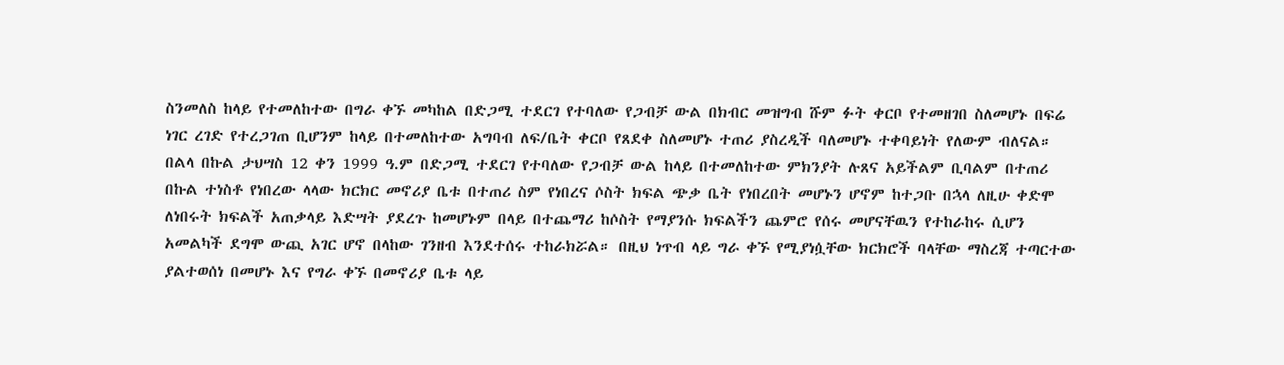ስንመለስ ከላይ የተመለከተው በግራ ቀኙ መካከል በድጋሚ ተደርገ የተባለው የጋብቻ ውል በክብር መዝግብ ሹም ፉት ቀርቦ የተመዘገበ ስለመሆኑ በፍሬ ነገር ረገድ የተረጋገጠ ቢሆንም ከላይ በተመለከተው አግባብ ለፍ/ቤት ቀርቦ የጸደቀ ስለመሆኑ ተጠሪ ያስረዲች ባለመሆኑ ተቀባይነት የለውም ብለናል።
በልላ በኩል ታህሣስ 12 ቀን 1999 ዓ.ም በድጋሚ ተደርገ የተባለው የጋብቻ ውል ከላይ በተመለከተው ምክንያት ሉጸና አይችልም ቢባልም በተጠሪ በኩል ተነስቶ የነበረው ላላው ክርክር መኖሪያ ቤቱ በተጠሪ ስም የነበረና ሶስት ክፍል ጭቃ ቤት የነበረበት መሆኑን ሆኖም ከተጋቡ በኋላ ለዚሁ ቀድሞ ለነበሩት ክፍልች አጠቃላይ እድሣት ያደረጉ ከመሆኑም በላይ በተጨማሪ ከሶስት የማያንሱ ክፍልችን ጨምሮ የሰሩ መሆናቸዉን የተከራከሩ ሲሆን አመልካች ደግሞ ውጪ አገር ሆኖ በላከው ገንዘብ እንደተሰሩ ተከራክሯል። በዚህ ነጥብ ላይ ግራ ቀኙ የሚያነሷቸው ክርክሮች ባላቸው ማስረጃ ተጣርተው ያልተወሰነ በመሆኑ እና የግራ ቀኙ በመኖሪያ ቤቱ ላይ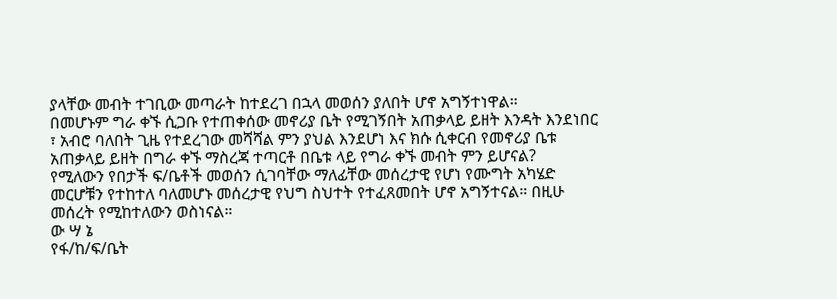ያላቸው መብት ተገቢው መጣራት ከተደረገ በኋላ መወሰን ያለበት ሆኖ አግኝተነዋል።
በመሆኑም ግራ ቀኙ ሲጋቡ የተጠቀሰው መኖሪያ ቤት የሚገኝበት አጠቃላይ ይዘት እንዳት እንደነበር ፣ አብሮ ባለበት ጊዜ የተደረገው መሻሻል ምን ያህል እንደሆነ እና ክሱ ሲቀርብ የመኖሪያ ቤቱ አጠቃላይ ይዘት በግራ ቀኙ ማስረጃ ተጣርቶ በቤቱ ላይ የግራ ቀኙ መብት ምን ይሆናል?
የሚለውን የበታች ፍ/ቤቶች መወሰን ሲገባቸው ማለፊቸው መሰረታዊ የሆነ የሙግት አካሄድ መርሆቹን የተከተለ ባለመሆኑ መሰረታዊ የህግ ስህተት የተፈጸመበት ሆኖ አግኝተናል። በዚሁ መሰረት የሚከተለውን ወስነናል።
ው ሣ ኔ
የፋ/ከ/ፍ/ቤት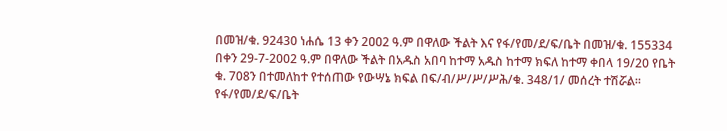በመዝ/ቁ. 92430 ነሐሴ 13 ቀን 2ዐዐ2 ዓ.ም በዋለው ችልት እና የፋ/የመ/ደ/ፍ/ቤት በመዝ/ቁ. 155334 በቀን 29-7-2002 ዓ.ም በዋለው ችልት በአዱስ አበባ ከተማ አዱስ ከተማ ክፍለ ከተማ ቀበላ 19/20 የቤት ቁ. 708ን በተመለከተ የተሰጠው የውሣኔ ክፍል በፍ/ብ/ሥ/ሥ/ሥሕ/ቁ. 348/1/ መሰረት ተሽሯል።
የፋ/የመ/ደ/ፍ/ቤት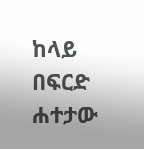ከላይ በፍርድ ሐተታው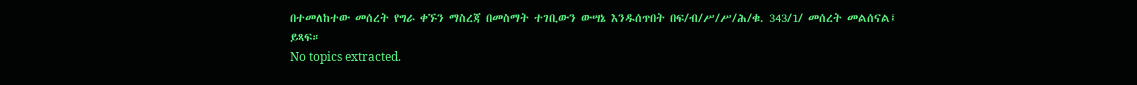በተመለከተው መሰረት የግራ ቀኙን ማስረጃ በመስማት ተገቢውን ውሣኔ እንዱሰጥበት በፍ/ብ/ሥ/ሥ/ሕ/ቁ. 343/1/ መሰረት መልሰናል፤
ይጻፍ።
No topics extracted.